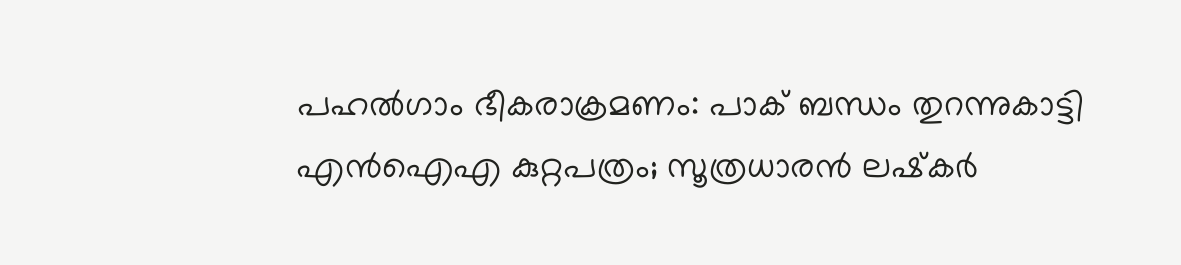പഹല്‍ഗാം ഭീകരാക്രമണം: പാക് ബന്ധം തുറന്നുകാട്ടി എന്‍ഐഎ കുറ്റപത്രം; സൂത്രധാരന്‍ ലഷ്‌കര്‍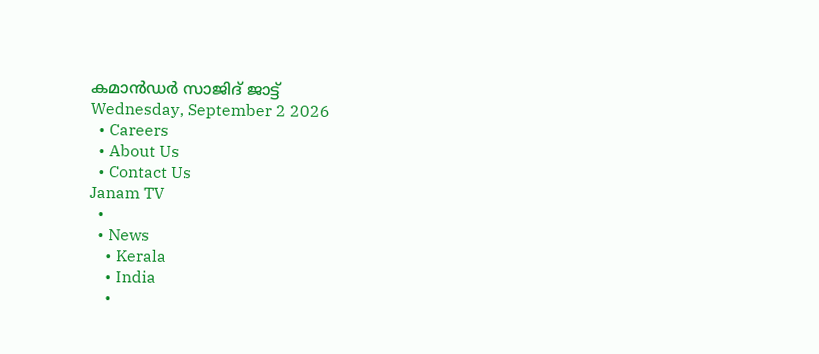കമാന്‍ഡര്‍ സാജിദ് ജാട്ട്
Wednesday, September 2 2026
  • Careers
  • About Us
  • Contact Us
Janam TV
  •
  • News
    • Kerala
    • India
    •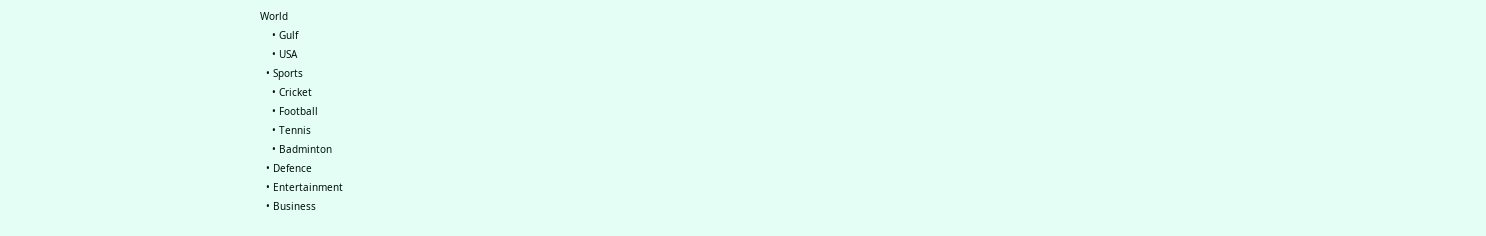World
    • Gulf
    • USA
  • Sports
    • Cricket
    • Football
    • Tennis
    • Badminton
  • Defence
  • Entertainment
  • Business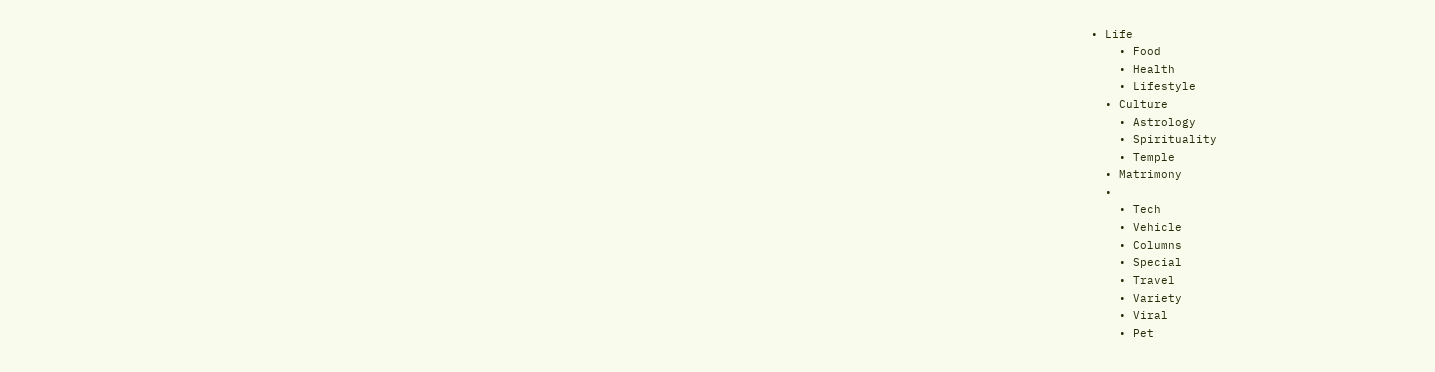• Life
    • Food
    • Health
    • Lifestyle
  • Culture
    • Astrology
    • Spirituality
    • Temple
  • Matrimony
  •
    • Tech
    • Vehicle
    • Columns
    • Special
    • Travel
    • Variety
    • Viral
    • Pet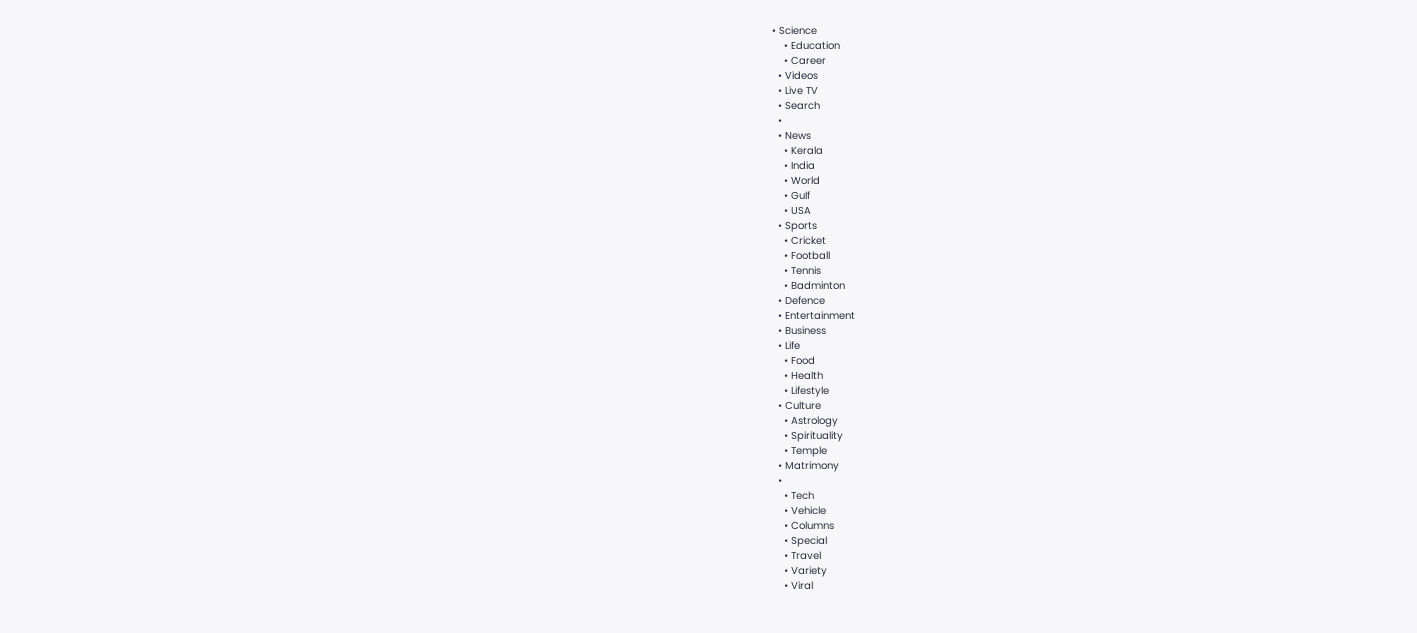• Science
    • Education
    • Career
  • Videos
  • Live TV
  • Search
  •
  • News
    • Kerala
    • India
    • World
    • Gulf
    • USA
  • Sports
    • Cricket
    • Football
    • Tennis
    • Badminton
  • Defence
  • Entertainment
  • Business
  • Life
    • Food
    • Health
    • Lifestyle
  • Culture
    • Astrology
    • Spirituality
    • Temple
  • Matrimony
  •
    • Tech
    • Vehicle
    • Columns
    • Special
    • Travel
    • Variety
    • Viral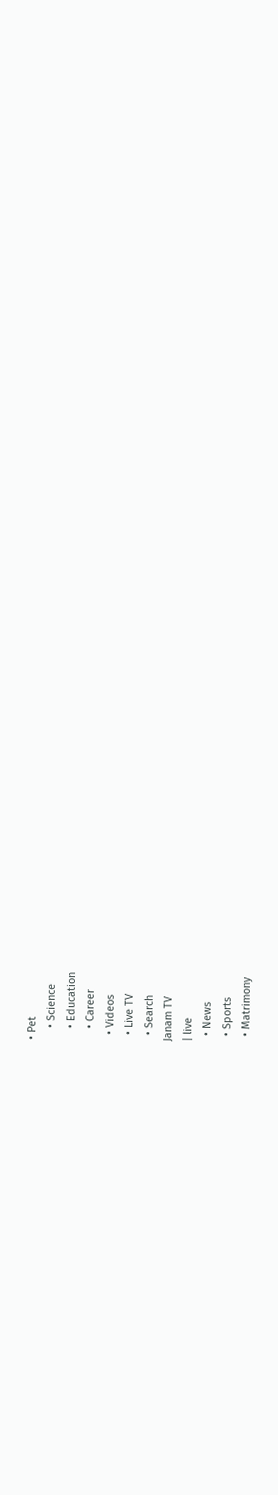• Pet
    • Science
    • Education
    • Career
  • Videos
  • Live TV
  • Search
Janam TV
| live
  • News
  • Sports
  • Matrimony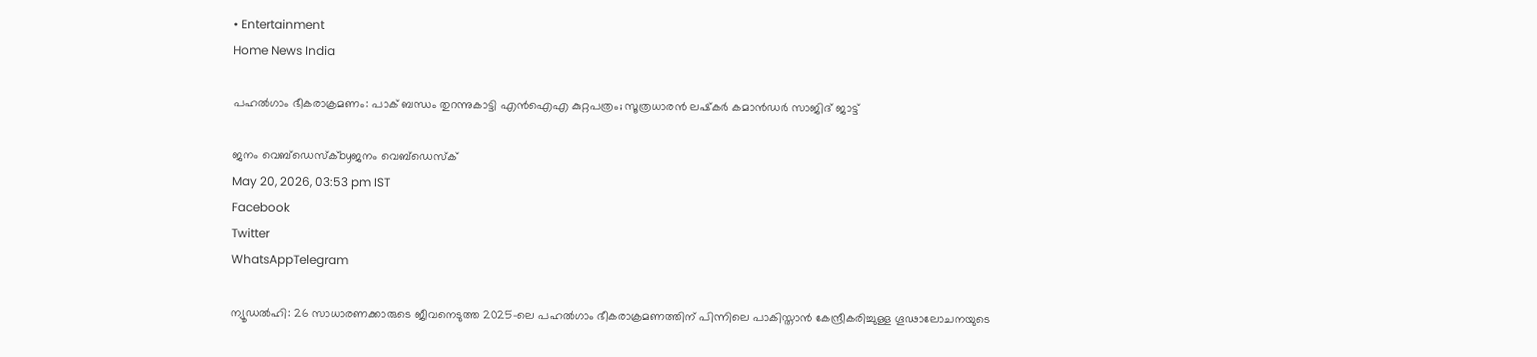• Entertainment
Home News India

പഹല്‍ഗാം ഭീകരാക്രമണം: പാക് ബന്ധം തുറന്നുകാട്ടി എന്‍ഐഎ കുറ്റപത്രം; സൂത്രധാരന്‍ ലഷ്‌കര്‍ കമാന്‍ഡര്‍ സാജിദ് ജാട്ട്

ജനം വെബ്‌ഡെസ്ക്byജനം വെബ്‌ഡെസ്ക്
May 20, 2026, 03:53 pm IST
Facebook
Twitter
WhatsAppTelegram

ന്യൂഡല്‍ഹി: 26 സാധാരണക്കാരുടെ ജീവനെടുത്ത 2025-ലെ പഹല്‍ഗാം ഭീകരാക്രമണത്തിന് പിന്നിലെ പാകിസ്താന്‍ കേന്ദ്രീകരിച്ചുള്ള ഗൂഢാലോചനയുടെ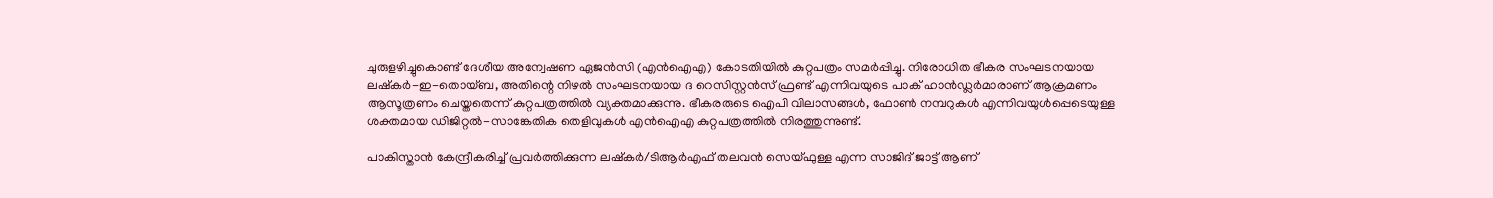ചുരുളഴിച്ചുകൊണ്ട് ദേശീയ അന്വേഷണ ഏജന്‍സി (എന്‍ഐഎ) കോടതിയില്‍ കുറ്റപത്രം സമര്‍പ്പിച്ചു. നിരോധിത ഭീകര സംഘടനയായ ലഷ്‌കര്‍-ഇ-തൊയ്ബ, അതിന്റെ നിഴല്‍ സംഘടനയായ ദ റെസിസ്റ്റന്‍സ് ഫ്രണ്ട് എന്നിവയുടെ പാക് ഹാന്‍ഡ്ലര്‍മാരാണ് ആക്രമണം ആസൂത്രണം ചെയ്തതെന്ന് കുറ്റപത്രത്തില്‍ വ്യക്തമാക്കുന്നു. ഭീകരരുടെ ഐപി വിലാസങ്ങള്‍, ഫോണ്‍ നമ്പറുകള്‍ എന്നിവയുള്‍പ്പെടെയുള്ള ശക്തമായ ഡിജിറ്റല്‍-സാങ്കേതിക തെളിവുകള്‍ എന്‍ഐഎ കുറ്റപത്രത്തില്‍ നിരത്തുന്നുണ്ട്.

പാകിസ്താന്‍ കേന്ദ്രീകരിച്ച് പ്രവര്‍ത്തിക്കുന്ന ലഷ്‌കര്‍/ടിആര്‍എഫ് തലവന്‍ സെയ്ഫുള്ള എന്ന സാജിദ് ജാട്ട് ആണ്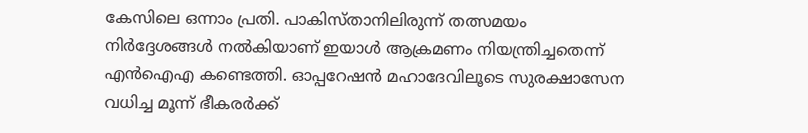കേസിലെ ഒന്നാം പ്രതി. പാകിസ്താനിലിരുന്ന് തത്സമയം നിര്‍ദ്ദേശങ്ങള്‍ നല്‍കിയാണ് ഇയാള്‍ ആക്രമണം നിയന്ത്രിച്ചതെന്ന് എന്‍ഐഎ കണ്ടെത്തി. ഓപ്പറേഷന്‍ മഹാദേവിലൂടെ സുരക്ഷാസേന വധിച്ച മൂന്ന് ഭീകരര്‍ക്ക്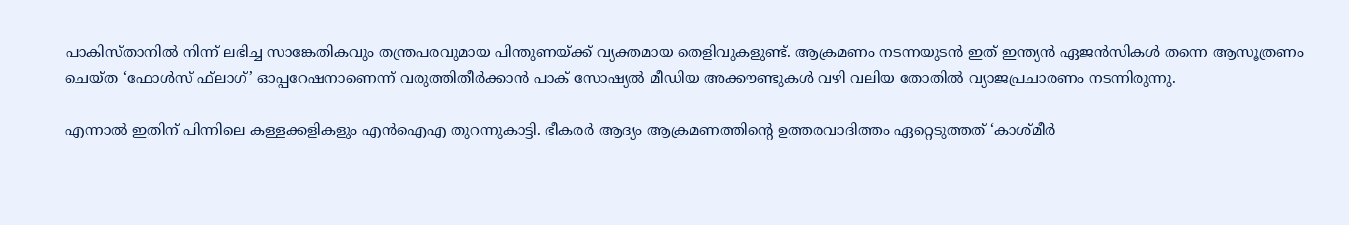പാകിസ്താനില്‍ നിന്ന് ലഭിച്ച സാങ്കേതികവും തന്ത്രപരവുമായ പിന്തുണയ്‌ക്ക് വ്യക്തമായ തെളിവുകളുണ്ട്. ആക്രമണം നടന്നയുടന്‍ ഇത് ഇന്ത്യന്‍ ഏജന്‍സികള്‍ തന്നെ ആസൂത്രണം ചെയ്ത ‘ഫോള്‍സ് ഫ്‌ലാഗ്’ ഓപ്പറേഷനാണെന്ന് വരുത്തിതീര്‍ക്കാന്‍ പാക് സോഷ്യല്‍ മീഡിയ അക്കൗണ്ടുകള്‍ വഴി വലിയ തോതില്‍ വ്യാജപ്രചാരണം നടന്നിരുന്നു.

എന്നാല്‍ ഇതിന് പിന്നിലെ കള്ളക്കളികളും എന്‍ഐഎ തുറന്നുകാട്ടി. ഭീകരര്‍ ആദ്യം ആക്രമണത്തിന്റെ ഉത്തരവാദിത്തം ഏറ്റെടുത്തത് ‘കാശ്മീര്‍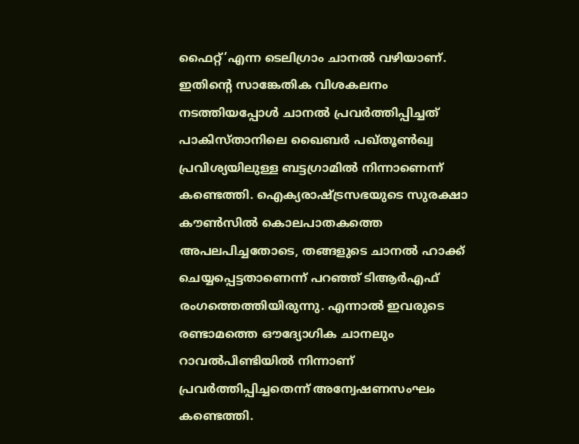ഫൈറ്റ്’എന്ന ടെലിഗ്രാം ചാനല്‍ വഴിയാണ്. ഇതിന്റെ സാങ്കേതിക വിശകലനം നടത്തിയപ്പോള്‍ ചാനല്‍ പ്രവര്‍ത്തിപ്പിച്ചത് പാകിസ്താനിലെ ഖൈബര്‍ പഖ്തൂണ്‍ഖ്വ പ്രവിശ്യയിലുള്ള ബട്ടഗ്രാമില്‍ നിന്നാണെന്ന് കണ്ടെത്തി. ഐക്യരാഷ്‌ട്രസഭയുടെ സുരക്ഷാ കൗണ്‍സില്‍ കൊലപാതകത്തെ അപലപിച്ചതോടെ, തങ്ങളുടെ ചാനല്‍ ഹാക്ക് ചെയ്യപ്പെട്ടതാണെന്ന് പറഞ്ഞ് ടിആര്‍എഫ് രംഗത്തെത്തിയിരുന്നു. എന്നാല്‍ ഇവരുടെ രണ്ടാമത്തെ ഔദ്യോഗിക ചാനലും റാവല്‍പിണ്ടിയില്‍ നിന്നാണ് പ്രവര്‍ത്തിപ്പിച്ചതെന്ന് അന്വേഷണസംഘം കണ്ടെത്തി.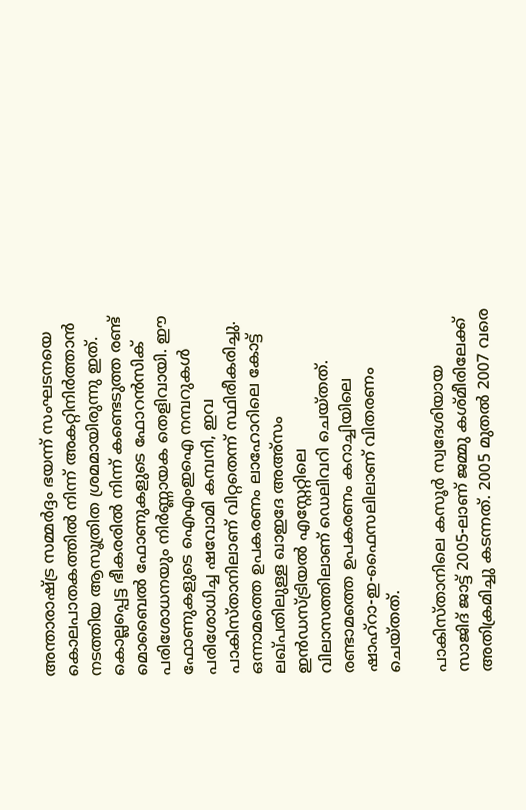അന്താരാഷ്‌ട്ര സമ്മര്‍ദ്ദം ഭയന്ന് സംഘടനയെ കൊലപാതകത്തില്‍ നിന്ന് അകറ്റിനിര്‍ത്താന്‍ നടത്തിയ ആസൂത്രിത ശ്രമമായിരുന്നു ഇത്. കൊല്ലപ്പെട്ട ഭീകരരില്‍ നിന്ന് കണ്ടെടുത്ത രണ്ട് മൊബൈല്‍ ഫോണുകളുടെ ഫോറന്‍സിക് പരിശോധനയും നിര്‍ണ്ണായക തെളിവായി. ഈ ഫോണുകളുടെ ഐഎംഇഐ നമ്പറുകള്‍ പരിശോധിച്ച ഷവോമി കമ്പനി, ഇവ പാകിസ്താനിലാണ് വിറ്റതെന്ന് സ്ഥിരീകരിച്ചു. ഒന്നാമത്തെ ഉപകരണം ലാഹോറിലെ കോട്ട് ലഖ്പതിലുള്ള ഖാഇദേ അഅ്‌സം ഇന്‍ഡസ്ട്രിയല്‍ എസ്റ്റേറ്റിലെ വിലാസത്തിലാണ് ഡെലിവറി ചെയ്തത്. രണ്ടാമത്തെ ഉപകരണം കറാച്ചിയിലെ ഷാഹ്റാ-ഇ-ഫൈസലിലാണ് വിതരണം ചെയ്തത്.

പാകിസ്താനിലെ കസൂര്‍ സ്വദേശിയായ സാജിദ് ജാട്ട് 2005-ലാണ് ജമ്മു കശ്മീരിലേക്ക് അതിക്രമിച്ചു കടന്നത്. 2005 മുതല്‍ 2007 വരെ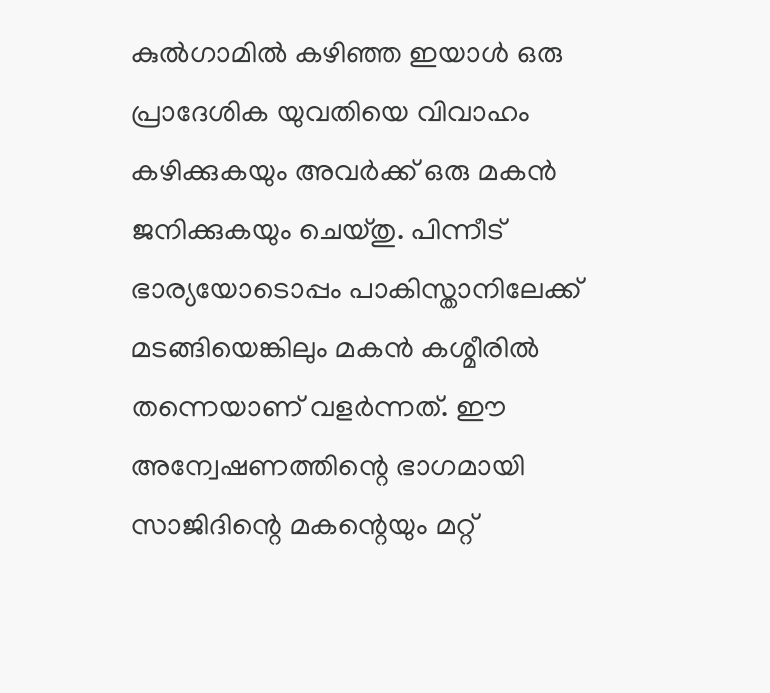കുല്‍ഗാമില്‍ കഴിഞ്ഞ ഇയാള്‍ ഒരു പ്രാദേശിക യുവതിയെ വിവാഹം കഴിക്കുകയും അവര്‍ക്ക് ഒരു മകന്‍ ജനിക്കുകയും ചെയ്തു. പിന്നീട് ഭാര്യയോടൊപ്പം പാകിസ്താനിലേക്ക് മടങ്ങിയെങ്കിലും മകന്‍ കശ്മീരില്‍ തന്നെയാണ് വളര്‍ന്നത്. ഈ അന്വേഷണത്തിന്റെ ഭാഗമായി സാജിദിന്റെ മകന്റെയും മറ്റ്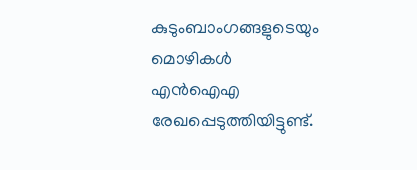കുടുംബാംഗങ്ങളുടെയും മൊഴികള്‍ എന്‍ഐഎ രേഖപ്പെടുത്തിയിട്ടുണ്ട്.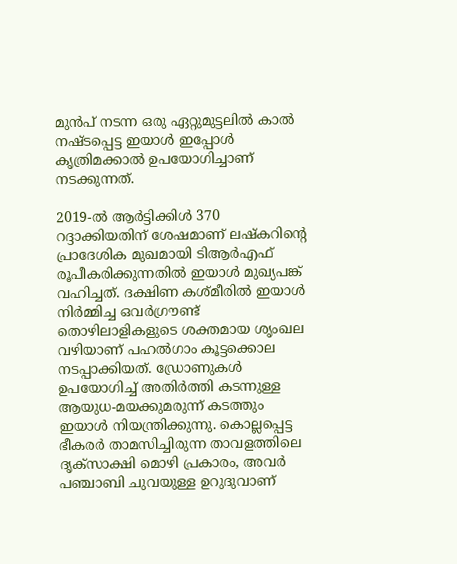മുന്‍പ് നടന്ന ഒരു ഏറ്റുമുട്ടലില്‍ കാല്‍ നഷ്ടപ്പെട്ട ഇയാള്‍ ഇപ്പോള്‍ കൃത്രിമക്കാല്‍ ഉപയോഗിച്ചാണ് നടക്കുന്നത്.

2019-ല്‍ ആര്‍ട്ടിക്കിള്‍ 370 റദ്ദാക്കിയതിന് ശേഷമാണ് ലഷ്‌കറിന്റെ പ്രാദേശിക മുഖമായി ടിആര്‍എഫ് രൂപീകരിക്കുന്നതില്‍ ഇയാള്‍ മുഖ്യപങ്ക് വഹിച്ചത്. ദക്ഷിണ കശ്മീരില്‍ ഇയാള്‍ നിര്‍മ്മിച്ച ഒവര്‍ഗ്രൗണ്ട് തൊഴിലാളികളുടെ ശക്തമായ ശൃംഖല വഴിയാണ് പഹല്‍ഗാം കൂട്ടക്കൊല നടപ്പാക്കിയത്. ഡ്രോണുകള്‍ ഉപയോഗിച്ച് അതിര്‍ത്തി കടന്നുള്ള ആയുധ-മയക്കുമരുന്ന് കടത്തും ഇയാള്‍ നിയന്ത്രിക്കുന്നു. കൊല്ലപ്പെട്ട ഭീകരര്‍ താമസിച്ചിരുന്ന താവളത്തിലെ ദൃക്സാക്ഷി മൊഴി പ്രകാരം, അവര്‍ പഞ്ചാബി ചുവയുള്ള ഉറുദുവാണ്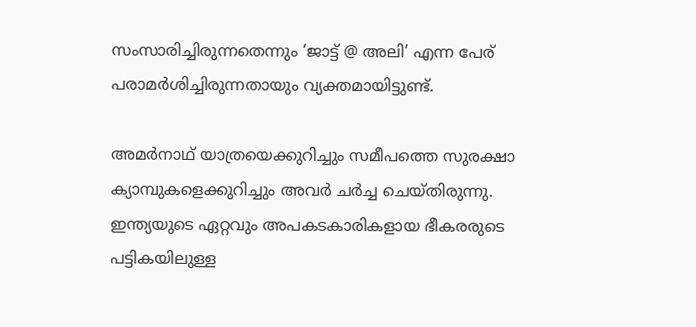സംസാരിച്ചിരുന്നതെന്നും ‘ജാട്ട് @ അലി’ എന്ന പേര് പരാമര്‍ശിച്ചിരുന്നതായും വ്യക്തമായിട്ടുണ്ട്.

അമര്‍നാഥ് യാത്രയെക്കുറിച്ചും സമീപത്തെ സുരക്ഷാ ക്യാമ്പുകളെക്കുറിച്ചും അവര്‍ ചര്‍ച്ച ചെയ്തിരുന്നു. ഇന്ത്യയുടെ ഏറ്റവും അപകടകാരികളായ ഭീകരരുടെ പട്ടികയിലുള്ള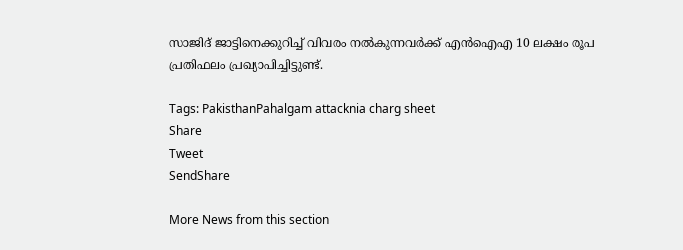സാജിദ് ജാട്ടിനെക്കുറിച്ച് വിവരം നല്‍കുന്നവര്‍ക്ക് എന്‍ഐഎ 10 ലക്ഷം രൂപ പ്രതിഫലം പ്രഖ്യാപിച്ചിട്ടുണ്ട്.

Tags: PakisthanPahalgam attacknia charg sheet
Share
Tweet
SendShare

More News from this section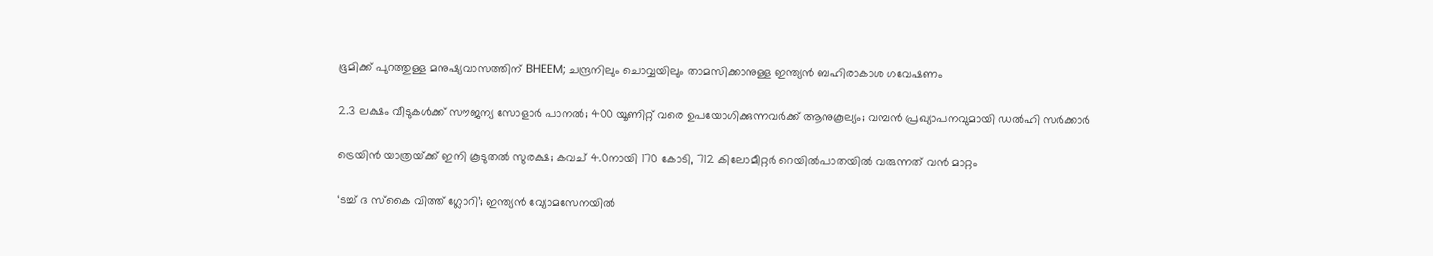ഭൂമിക്ക് പുറത്തുള്ള മനുഷ്യവാസത്തിന് BHEEM; ചന്ദ്രനിലും ചൊവ്വയിലും താമസിക്കാനുള്ള ഇന്ത്യൻ ബഹിരാകാശ ഗവേഷണം

2.3 ലക്ഷം വീടുകള്‍ക്ക് സൗജന്യ സോളാര്‍ പാനല്‍; 400 യൂണിറ്റ് വരെ ഉപയോഗിക്കുന്നവര്‍ക്ക് ആനുകൂല്യം; വമ്പന്‍ പ്രഖ്യാപനവുമായി ഡല്‍ഹി സര്‍ക്കാര്‍

ട്രെയിന്‍ യാത്രയ്‌ക്ക് ഇനി കൂടുതല്‍ സുരക്ഷ; കവച് 4.0നായി 170 കോടി, 712 കിലോമീറ്റര്‍ റെയില്‍പാതയില്‍ വരുന്നത് വന്‍ മാറ്റം

‘ടച്ച് ദ സ്‌കൈ വിത്ത് ഗ്ലോറി’; ഇന്ത്യന്‍ വ്യോമസേനയില്‍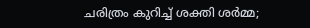ചരിത്രം കുറിച്ച് ശക്തി ശര്‍മ്മ;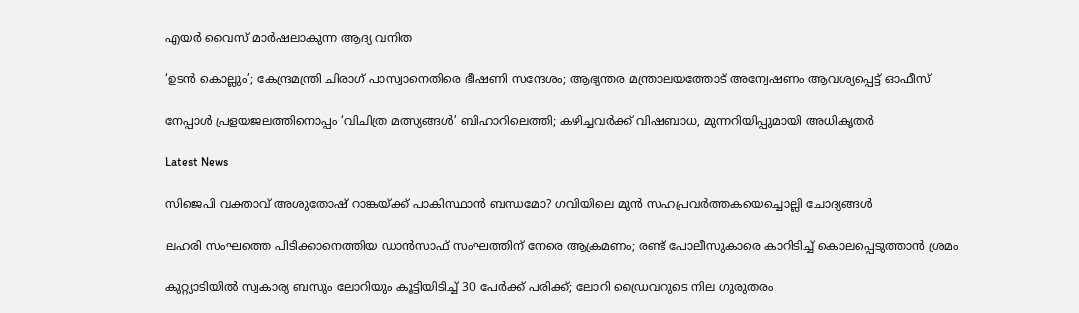എയര്‍ വൈസ് മാര്‍ഷലാകുന്ന ആദ്യ വനിത

‘ഉടന്‍ കൊല്ലും’; കേന്ദ്രമന്ത്രി ചിരാഗ് പാസ്വാനെതിരെ ഭീഷണി സന്ദേശം; ആഭ്യന്തര മന്ത്രാലയത്തോട് അന്വേഷണം ആവശ്യപ്പെട്ട് ഓഫീസ്

നേപ്പാള്‍ പ്രളയജലത്തിനൊപ്പം ‘വിചിത്ര മത്സ്യങ്ങള്‍’ ബിഹാറിലെത്തി; കഴിച്ചവര്‍ക്ക് വിഷബാധ, മുന്നറിയിപ്പുമായി അധികൃതര്‍

Latest News

സിജെപി വക്താവ് അശുതോഷ് റാങ്കയ്‌ക്ക് പാകിസ്ഥാന്‍ ബന്ധമോ? ഗവിയിലെ മുന്‍ സഹപ്രവര്‍ത്തകയെച്ചൊല്ലി ചോദ്യങ്ങള്‍

ലഹരി സംഘത്തെ പിടിക്കാനെത്തിയ ഡാന്‍സാഫ് സംഘത്തിന് നേരെ ആക്രമണം; രണ്ട് പോലീസുകാരെ കാറിടിച്ച് കൊലപ്പെടുത്താന്‍ ശ്രമം

കുറ്റ്യാടിയില്‍ സ്വകാര്യ ബസും ലോറിയും കൂട്ടിയിടിച്ച് 30 പേര്‍ക്ക് പരിക്ക്; ലോറി ഡ്രൈവറുടെ നില ഗുരുതരം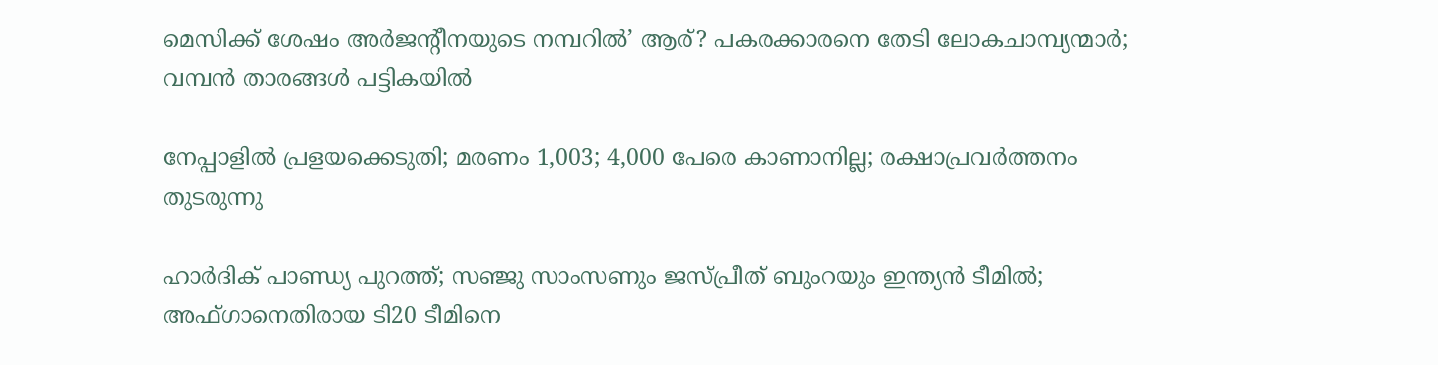മെസിക്ക് ശേഷം അര്‍ജന്റീനയുടെ നമ്പറില്‍’ ആര്? പകരക്കാരനെ തേടി ലോകചാമ്പ്യന്മാര്‍; വമ്പന്‍ താരങ്ങള്‍ പട്ടികയില്‍

നേപ്പാളില്‍ പ്രളയക്കെടുതി; മരണം 1,003; 4,000 പേരെ കാണാനില്ല; രക്ഷാപ്രവര്‍ത്തനം തുടരുന്നു

ഹാര്‍ദിക് പാണ്ഡ്യ പുറത്ത്; സഞ്ജു സാംസണും ജസ്പ്രീത് ബുംറയും ഇന്ത്യന്‍ ടീമില്‍; അഫ്ഗാനെതിരായ ടി20 ടീമിനെ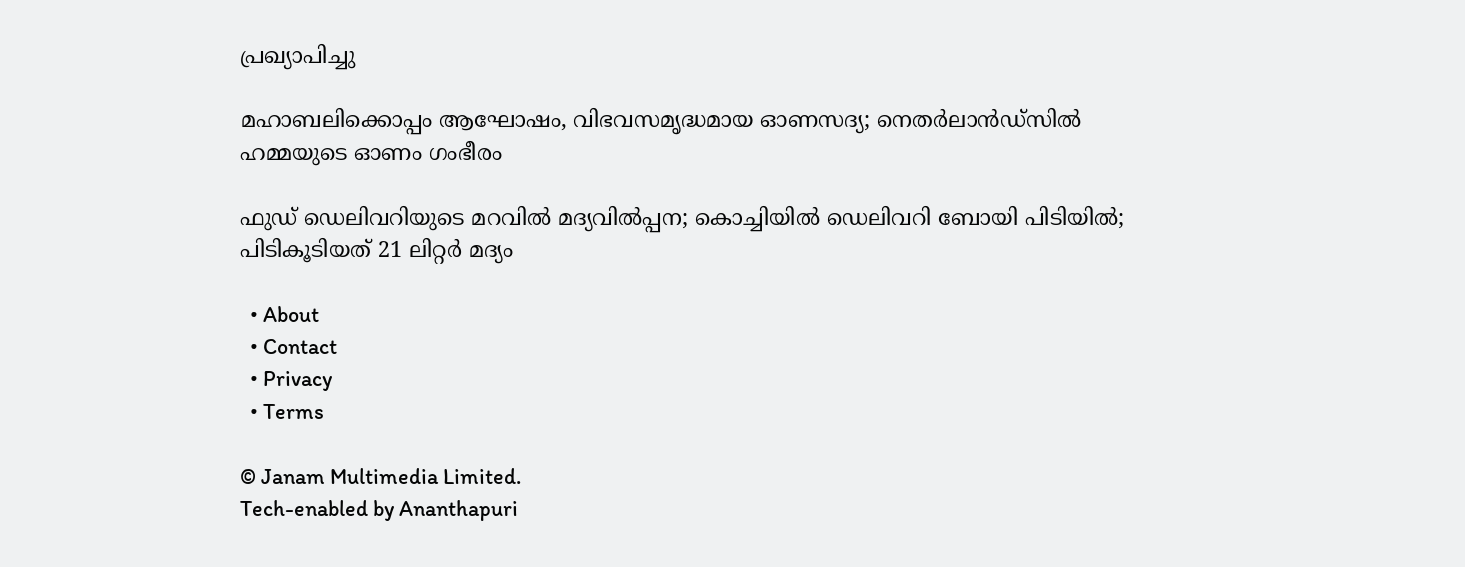പ്രഖ്യാപിച്ചു

മഹാബലിക്കൊപ്പം ആഘോഷം, വിഭവസമൃദ്ധമായ ഓണസദ്യ; നെതർലാൻഡ്സിൽ ഹമ്മയുടെ ഓണം ഗംഭീരം

ഫുഡ് ഡെലിവറിയുടെ മറവില്‍ മദ്യവില്‍പ്പന; കൊച്ചിയില്‍ ഡെലിവറി ബോയി പിടിയില്‍; പിടികൂടിയത് 21 ലിറ്റര്‍ മദ്യം

  • About
  • Contact
  • Privacy
  • Terms

© Janam Multimedia Limited.
Tech-enabled by Ananthapuri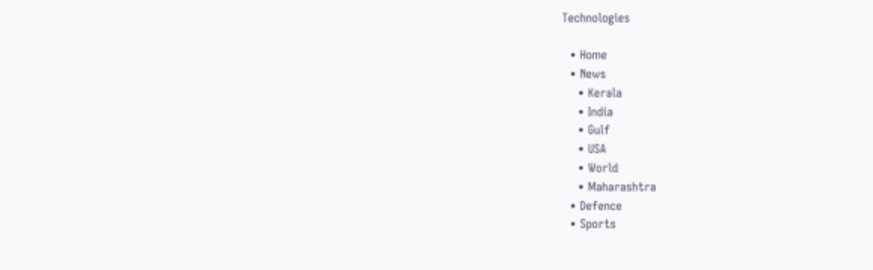Technologies

  • Home
  • News
    • Kerala
    • India
    • Gulf
    • USA
    • World
    • Maharashtra
  • Defence
  • Sports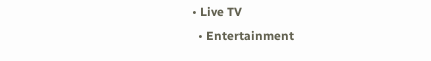• Live TV
  • Entertainment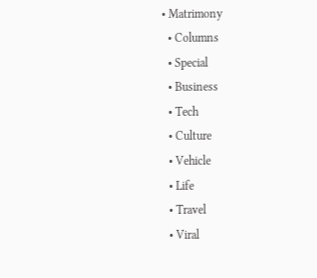• Matrimony
  • Columns
  • Special
  • Business
  • Tech
  • Culture
  • Vehicle
  • Life
  • Travel
  • Viral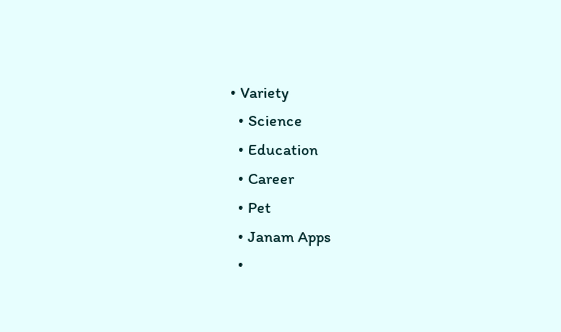• Variety
  • Science
  • Education
  • Career
  • Pet
  • Janam Apps
  •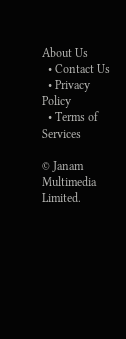About Us
  • Contact Us
  • Privacy Policy
  • Terms of Services

© Janam Multimedia Limited.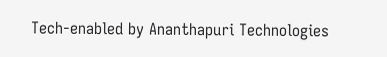Tech-enabled by Ananthapuri Technologies